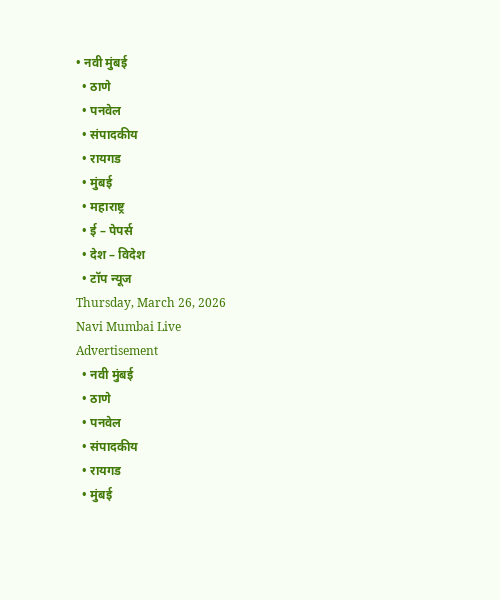• नवी मुंबई
  • ठाणे
  • पनवेल
  • संपादकीय
  • रायगड
  • मुंबई
  • महाराष्ट्र
  • ई – पेपर्स
  • देश – विदेश
  • टॉप न्यूज
Thursday, March 26, 2026
Navi Mumbai Live
Advertisement
  • नवी मुंबई
  • ठाणे
  • पनवेल
  • संपादकीय
  • रायगड
  • मुंबई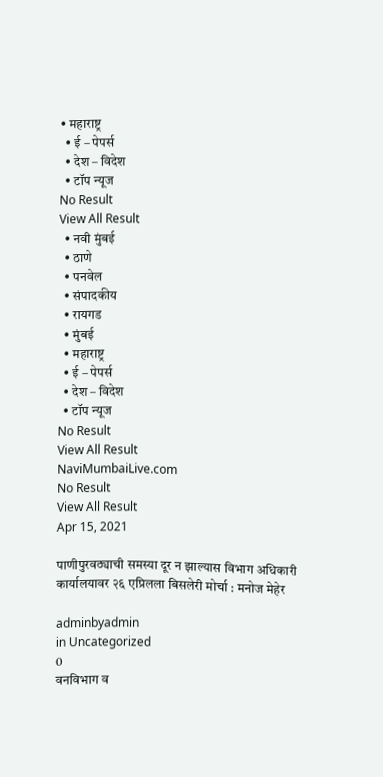• महाराष्ट्र
  • ई – पेपर्स
  • देश – विदेश
  • टॉप न्यूज
No Result
View All Result
  • नवी मुंबई
  • ठाणे
  • पनवेल
  • संपादकीय
  • रायगड
  • मुंबई
  • महाराष्ट्र
  • ई – पेपर्स
  • देश – विदेश
  • टॉप न्यूज
No Result
View All Result
NaviMumbaiLive.com
No Result
View All Result
Apr 15, 2021

पाणीपुरवठ्याची समस्या दूर न झाल्यास विभाग अधिकारी कार्यालयावर २६ एप्रिलला बिसलेरी मोर्चा : मनोज मेहेर

adminbyadmin
in Uncategorized
0
वनविभाग व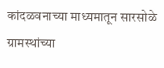कांदळवनाच्या माध्यमातून सारसोळे ग्रामस्थांच्या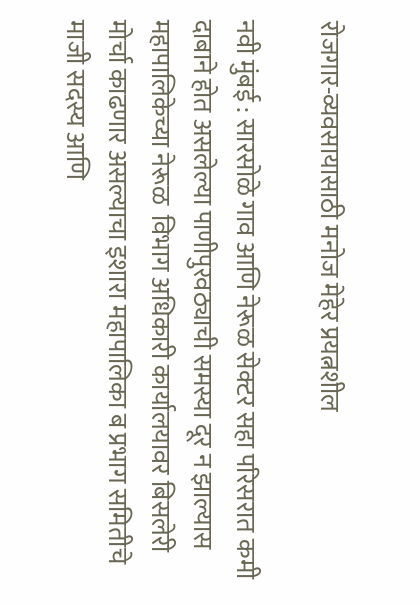रोजगार-व्यवसायासाठी मनोज मेहेर प्रयत्नशील

नवी मुंबई : सारसोळे गाव आणि नेरूळ सेक्टर सहा परिसरात कमी दाबाने होत असलेल्या पाणीपुरवठ्याची समस्या दूर न झाल्यास महापालिकेच्या नेरूळ  विभाग अधिकारी कार्यालयावर बिसलेरी मोर्चा काढणार असल्याचा इशारा महापालिका ब प्रभाग समितीचे माजी सदस्य आणि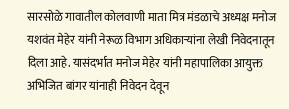सारसोळे गावातील कोलवाणी माता मित्र मंडळाचे अध्यक्ष मनोज यशवंत मेहेर यांनी नेरूळ विभाग अधिकाऱ्यांना लेखी निवेदनातून दिला आहे. यासंदर्भात मनोज मेहेर यांनी महापालिका आयुक्त अभिजित बांगर यांनाही निवेदन देवून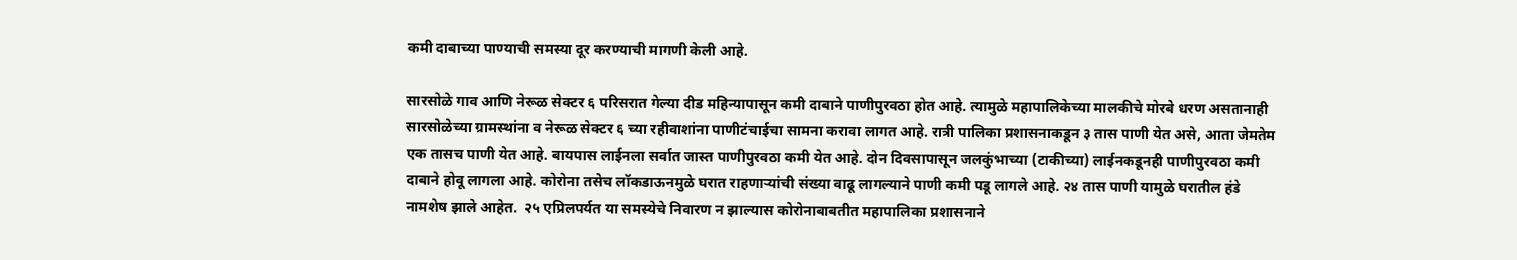कमी दाबाच्या पाण्याची समस्या दूर करण्याची मागणी केली आहे.

सारसोळे गाव आणि नेरूळ सेक्टर ६ परिसरात गेल्या दीड महिन्यापासून कमी दाबाने पाणीपुरवठा होत आहे. त्यामुळे महापालिकेच्या मालकीचे मोरबे धरण असतानाही सारसोळेच्या ग्रामस्थांना व नेरूळ सेक्टर ६ च्या रहीवाशांना पाणीटंचाईचा सामना करावा लागत आहे. रात्री पालिका प्रशासनाकडून ३ तास पाणी येत असे, आता जेमतेम एक तासच पाणी येत आहे. बायपास लाईनला सर्वात जास्त पाणीपुरवठा कमी येत आहे. दोन दिवसापासून जलकुंभाच्या (टाकीच्या) लाईनकडूनही पाणीपुरवठा कमी दाबाने होवू लागला आहे. कोरोना तसेच लॉकडाऊनमुळे घरात राहणाऱ्यांची संख्या वाढू लागल्याने पाणी कमी पडू लागले आहे. २४ तास पाणी यामुळे घरातील हंडे नामशेष झाले आहेत.  २५ एप्रिलपर्यत या समस्येचे निवारण न झाल्यास कोरोनाबाबतीत महापालिका प्रशासनाने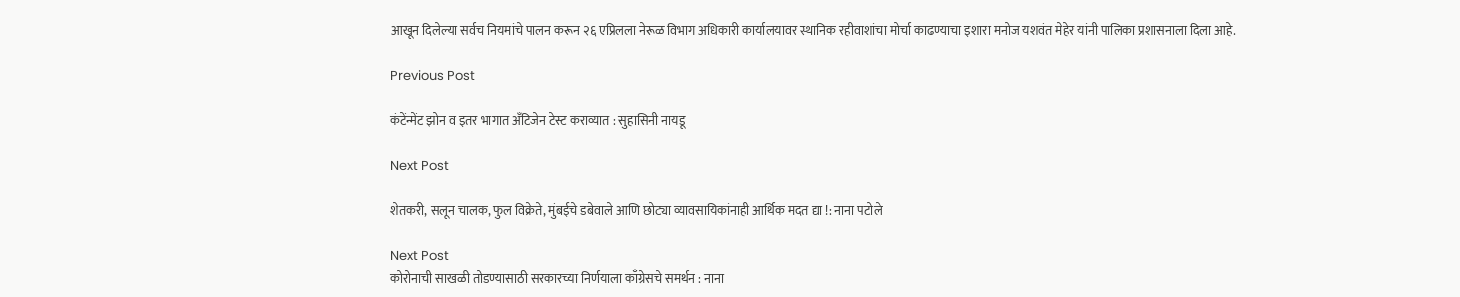आखून दिलेल्या सर्वच नियमांचे पालन करून २६ एप्रिलला नेरूळ विभाग अधिकारी कार्यालयावर स्थानिक रहीवाशांचा मोर्चा काढण्याचा इशारा मनोज यशवंत मेहेर यांनी पालिका प्रशासनाला दिला आहे.

Previous Post

कंटेंन्मेंट झोन व इतर भागात अँटिजेन टेस्ट कराव्यात : सुहासिनी नायडू

Next Post

शेतकरी, सलून चालक, फुल विक्रेते, मुंबईचे डबेवाले आणि छोट्या व्यावसायिकांनाही आर्थिक मदत द्या !: नाना पटोले

Next Post
कोरोनाची साखळी तोडण्यासाठी सरकारच्या निर्णयाला काँग्रेसचे समर्थन : नाना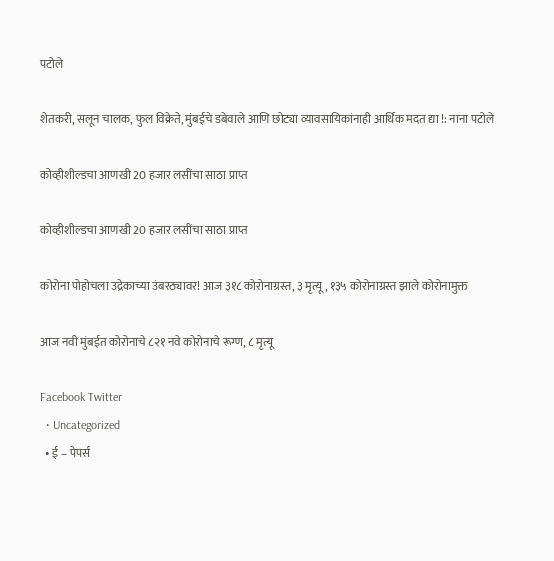पटोले

शेतकरी, सलून चालक, फुल विक्रेते, मुंबईचे डबेवाले आणि छोट्या व्यावसायिकांनाही आर्थिक मदत द्या !: नाना पटोले

कोव्हीशील्डचा आणखी 20 हजार लसींचा साठा प्राप्त

कोव्हीशील्डचा आणखी 20 हजार लसींचा साठा प्राप्त

कोरोना पोहोचला उद्रेकाच्या उंबरठ्यावर! आज ३१८ कोरोनाग्रस्त, ३ मृत्यू , १३५ कोरोनाग्रस्त झाले कोरोनामुक्त

आज नवी मुंबईत कोरोनाचे ८२१ नवे कोरोनाचे रूग्ण, ८ मृत्यू

Facebook Twitter
  • Uncategorized
  • ई – पेपर्स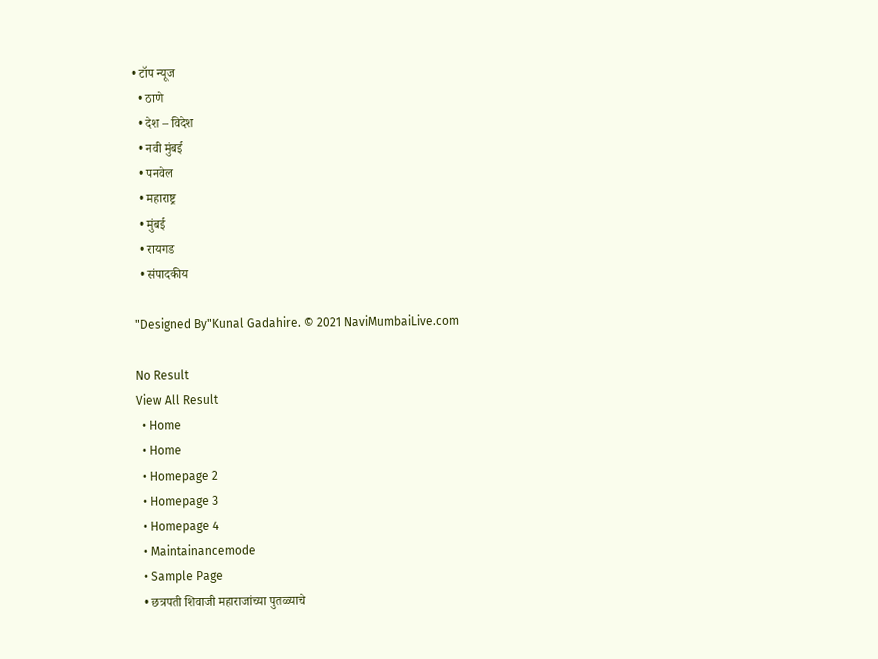• टॉप न्यूज
  • ठाणे
  • देश – विदेश
  • नवी मुंबई
  • पनवेल
  • महाराष्ट्र
  • मुंबई
  • रायगड
  • संपादकीय

"Designed By"Kunal Gadahire. © 2021 NaviMumbaiLive.com

No Result
View All Result
  • Home
  • Home
  • Homepage 2
  • Homepage 3
  • Homepage 4
  • Maintainancemode
  • Sample Page
  • छत्रपती शिवाजी महाराजांच्या पुतळ्याचे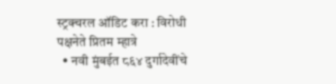स्ट्रक्चरल ऑडिट करा : विरोधी पक्षनेते प्रितम म्हात्रे
  • नवी मुंबईत ८६४ दुर्गादेवींचे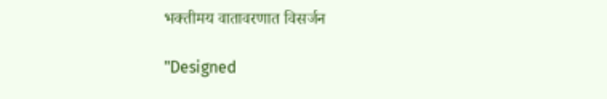भक्तीमय वातावरणात विसर्जन

"Designed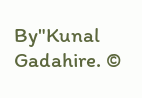By"Kunal Gadahire. ©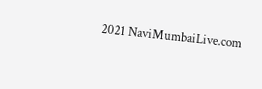2021 NaviMumbaiLive.com